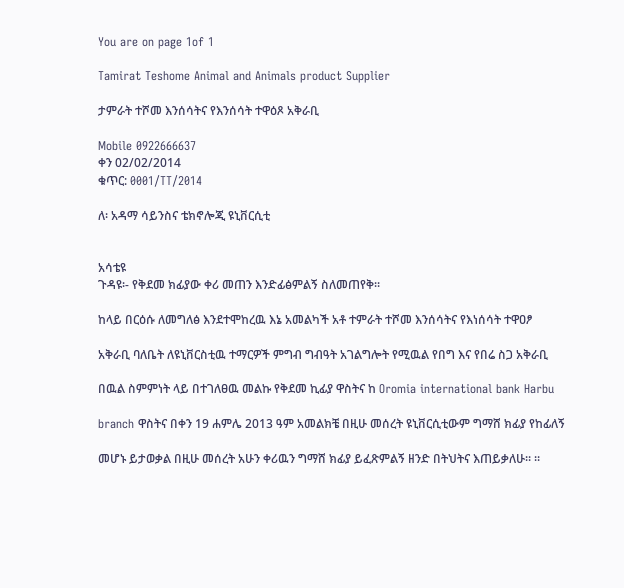You are on page 1of 1

Tamirat Teshome Animal and Animals product Supplier

ታምራት ተሾመ እንሰሳትና የእንሰሳት ተዋዕጾ አቅራቢ

Mobile 0922666637
ቀን 02/02/2014
ቁጥር: 0001/TT/2014

ለ፡ አዳማ ሳይንስና ቴክኖሎጂ ዩኒቨርሲቲ


አሳቴዩ
ጉዳዩ፡- የቅደመ ክፊያው ቀሪ መጠን እንድፊፅምልኝ ስለመጠየቅ፡፡

ከላይ በርዕሱ ለመግለፅ እንደተሞከረዉ እኔ አመልካች አቶ ተምራት ተሾመ እንሰሳትና የእነሰሳት ተዋዐፆ

አቅራቢ ባለቤት ለዩኒቨርስቲዉ ተማርዎች ምግብ ግብዓት አገልግሎት የሚዉል የበግ እና የበሬ ስጋ አቅራቢ

በዉል ስምምነት ላይ በተገለፀዉ መልኩ የቅደመ ኪፊያ ዋስትና ከ Oromia international bank Harbu

branch ዋስትና በቀን 19 ሐምሌ 2013 ዓም አመልክቼ በዚሁ መሰረት ዩኒቨርሲቲውም ግማሸ ክፊያ የከፊለኝ

መሆኑ ይታወቃል በዚሁ መሰረት አሁን ቀሪዉን ግማሸ ክፊያ ይፈጽምልኝ ዘንድ በትህትና እጠይቃለሁ። ፡፡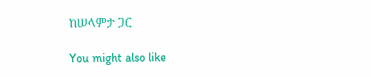ከሠላምታ ጋር

You might also like